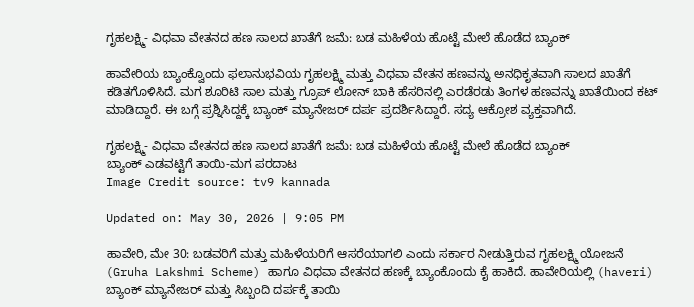ಗೃಹಲಕ್ಷ್ಮಿ- ವಿಧವಾ ವೇತನದ ಹಣ ಸಾಲದ ಖಾತೆಗೆ ಜಮೆ: ಬಡ ಮಹಿಳೆಯ ಹೊಟ್ಟೆ ಮೇಲೆ ಹೊಡೆದ ಬ್ಯಾಂಕ್

ಹಾವೇರಿಯ ಬ್ಯಾಂಕ್ವೊಂದು ಫಲಾನುಭವಿಯ ಗೃಹಲಕ್ಷ್ಮಿ ಮತ್ತು ವಿಧವಾ ವೇತನ ಹಣವನ್ನು ಅನಧಿಕೃತವಾಗಿ ಸಾಲದ ಖಾತೆಗೆ ಕಡಿತಗೊಳಿಸಿದೆ. ಮಗ ಶೂರಿಟಿ ಸಾಲ ಮತ್ತು ಗ್ರೂಪ್ ಲೋನ್ ಬಾಕಿ ಹೆಸರಿನಲ್ಲಿ ಎರಡೆರಡು ತಿಂಗಳ ಹಣವನ್ನು ಖಾತೆಯಿಂದ ಕಟ್ ಮಾಡಿದ್ದಾರೆ. ಈ ಬಗ್ಗೆ ಪ್ರಶ್ನಿಸಿದ್ದಕ್ಕೆ ಬ್ಯಾಂಕ್ ಮ್ಯಾನೇಜರ್‌ ದರ್ಪ ಪ್ರದರ್ಶಿಸಿದ್ದಾರೆ. ಸದ್ಯ ಆಕ್ರೋಶ ವ್ಯಕ್ತವಾಗಿದೆ.

ಗೃಹಲಕ್ಷ್ಮಿ- ವಿಧವಾ ವೇತನದ ಹಣ ಸಾಲದ ಖಾತೆಗೆ ಜಮೆ: ಬಡ ಮಹಿಳೆಯ ಹೊಟ್ಟೆ ಮೇಲೆ ಹೊಡೆದ ಬ್ಯಾಂಕ್
ಬ್ಯಾಂಕ್ ಎಡವಟ್ಟಿಗೆ ತಾಯಿ-ಮಗ ಪರದಾಟ
Image Credit source: tv9 kannada

Updated on: May 30, 2026 | 9:05 PM

ಹಾವೇರಿ, ಮೇ 30: ಬಡವರಿಗೆ ಮತ್ತು ಮಹಿಳೆಯರಿಗೆ ಆಸರೆಯಾಗಲಿ ಎಂದು ಸರ್ಕಾರ ನೀಡುತ್ತಿರುವ ಗೃಹಲಕ್ಷ್ಮಿ ಯೋಜನೆ (Gruha Lakshmi Scheme) ಹಾಗೂ ವಿಧವಾ ವೇತನದ ಹಣಕ್ಕೆ ಬ್ಯಾಂಕೊಂದು ಕೈ ಹಾಕಿದೆ. ಹಾವೇರಿಯಲ್ಲಿ (haveri) ಬ್ಯಾಂಕ್ ಮ್ಯಾನೇಜರ್ ಮತ್ತು ಸಿಬ್ಬಂದಿ ದರ್ಪಕ್ಕೆ ತಾಯಿ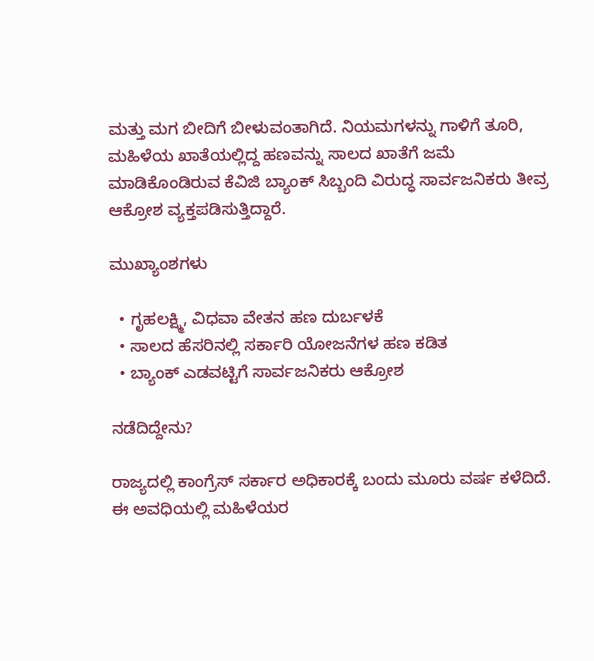ಮತ್ತು ಮಗ ಬೀದಿಗೆ ಬೀಳುವಂತಾಗಿದೆ. ನಿಯಮಗಳನ್ನು ಗಾಳಿಗೆ ತೂರಿ, ಮಹಿಳೆಯ ಖಾತೆಯಲ್ಲಿದ್ದ ಹಣವನ್ನು ಸಾಲದ ಖಾತೆಗೆ ಜಮೆ ಮಾಡಿಕೊಂಡಿರುವ ಕೆವಿಜಿ ಬ್ಯಾಂಕ್ ಸಿಬ್ಬಂದಿ ವಿರುದ್ಧ ಸಾರ್ವಜನಿಕರು ತೀವ್ರ ಆಕ್ರೋಶ ವ್ಯಕ್ತಪಡಿಸುತ್ತಿದ್ದಾರೆ.

ಮುಖ್ಯಾಂಶಗಳು

  • ಗೃಹಲಕ್ಷ್ಮಿ, ವಿಧವಾ ವೇತನ ಹಣ ದುರ್ಬಳಕೆ
  • ಸಾಲದ ಹೆಸರಿನಲ್ಲಿ ಸರ್ಕಾರಿ ಯೋಜನೆಗಳ ಹಣ ಕಡಿತ
  • ಬ್ಯಾಂಕ್ ಎಡವಟ್ಟಿಗೆ ಸಾರ್ವಜನಿಕರು ಆಕ್ರೋಶ

ನಡೆದಿದ್ದೇನು?

ರಾಜ್ಯದಲ್ಲಿ ಕಾಂಗ್ರೆಸ್ ಸರ್ಕಾರ ಅಧಿಕಾರಕ್ಕೆ ಬಂದು ಮೂರು ವರ್ಷ ಕಳೆದಿದೆ. ಈ ಅವಧಿಯಲ್ಲಿ ಮಹಿಳೆಯರ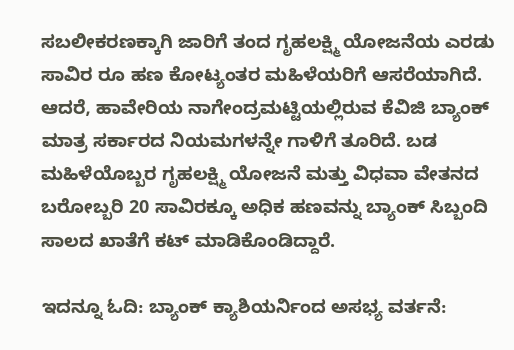ಸಬಲೀಕರಣಕ್ಕಾಗಿ ಜಾರಿಗೆ ತಂದ ಗೃಹಲಕ್ಷ್ಮಿ ಯೋಜನೆಯ ಎರಡು ಸಾವಿರ ರೂ ಹಣ ಕೋಟ್ಯಂತರ ಮಹಿಳೆಯರಿಗೆ ಆಸರೆಯಾಗಿದೆ. ಆದರೆ, ಹಾವೇರಿಯ ನಾಗೇಂದ್ರಮಟ್ಟಿಯಲ್ಲಿರುವ ಕೆವಿಜಿ ಬ್ಯಾಂಕ್ ಮಾತ್ರ ಸರ್ಕಾರದ ನಿಯಮಗಳನ್ನೇ ಗಾಳಿಗೆ ತೂರಿದೆ. ಬಡ ಮಹಿಳೆಯೊಬ್ಬರ ಗೃಹಲಕ್ಷ್ಮಿ ಯೋಜನೆ ಮತ್ತು ವಿಧವಾ ವೇತನದ ಬರೋಬ್ಬರಿ 20 ಸಾವಿರಕ್ಕೂ ಅಧಿಕ ಹಣವನ್ನು ಬ್ಯಾಂಕ್ ಸಿಬ್ಬಂದಿ ಸಾಲದ ಖಾತೆಗೆ ಕಟ್ ಮಾಡಿಕೊಂಡಿದ್ದಾರೆ.

ಇದನ್ನೂ ಓದಿ: ಬ್ಯಾಂಕ್ ಕ್ಯಾಶಿಯರ್ನಿಂದ ಅಸಭ್ಯ ವರ್ತನೆ: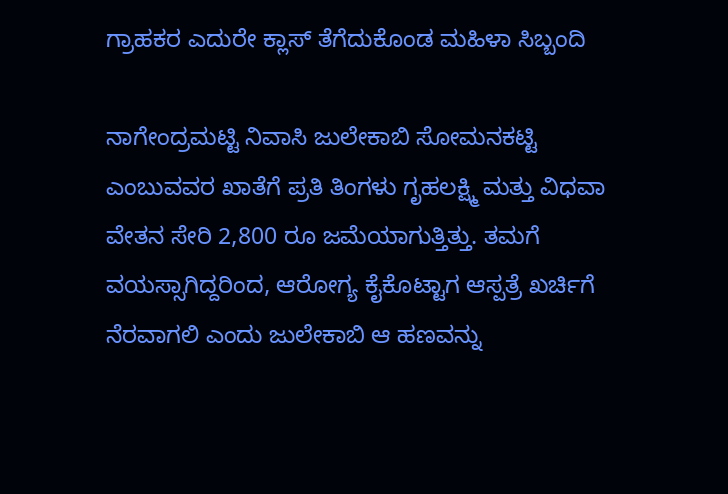ಗ್ರಾಹಕರ ಎದುರೇ ಕ್ಲಾಸ್ ತೆಗೆದುಕೊಂಡ ಮಹಿಳಾ ಸಿಬ್ಬಂದಿ

ನಾಗೇಂದ್ರಮಟ್ಟಿ ನಿವಾಸಿ ಜುಲೇಕಾಬಿ ಸೋಮನಕಟ್ಟಿ ಎಂಬುವವರ ಖಾತೆಗೆ ಪ್ರತಿ ತಿಂಗಳು ಗೃಹಲಕ್ಷ್ಮಿ ಮತ್ತು ವಿಧವಾ ವೇತನ ಸೇರಿ 2,800 ರೂ ಜಮೆಯಾಗುತ್ತಿತ್ತು. ತಮಗೆ ವಯಸ್ಸಾಗಿದ್ದರಿಂದ, ಆರೋಗ್ಯ ಕೈಕೊಟ್ಟಾಗ ಆಸ್ಪತ್ರೆ ಖರ್ಚಿಗೆ ನೆರವಾಗಲಿ ಎಂದು ಜುಲೇಕಾಬಿ ಆ ಹಣವನ್ನು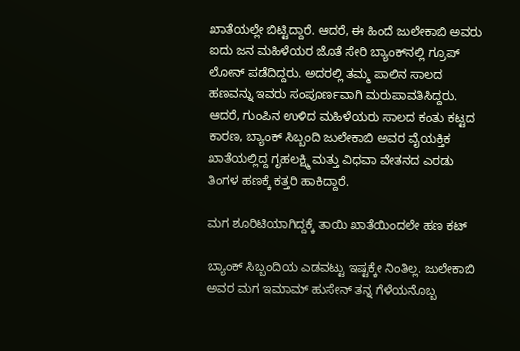ಖಾತೆಯಲ್ಲೇ ಬಿಟ್ಟಿದ್ದಾರೆ. ಆದರೆ, ಈ ಹಿಂದೆ ಜುಲೇಕಾಬಿ ಅವರು ಐದು ಜನ ಮಹಿಳೆಯರ ಜೊತೆ ಸೇರಿ ಬ್ಯಾಂಕ್‌ನಲ್ಲಿ ಗ್ರೂಪ್ ಲೋನ್ ಪಡೆದಿದ್ದರು. ಅದರಲ್ಲಿ ತಮ್ಮ ಪಾಲಿನ ಸಾಲದ ಹಣವನ್ನು ಇವರು ಸಂಪೂರ್ಣವಾಗಿ ಮರುಪಾವತಿಸಿದ್ದರು. ಆದರೆ, ಗುಂಪಿನ ಉಳಿದ ಮಹಿಳೆಯರು ಸಾಲದ ಕಂತು ಕಟ್ಟದ ಕಾರಣ, ಬ್ಯಾಂಕ್ ಸಿಬ್ಬಂದಿ ಜುಲೇಕಾಬಿ ಅವರ ವೈಯಕ್ತಿಕ ಖಾತೆಯಲ್ಲಿದ್ದ ಗೃಹಲಕ್ಷ್ಮಿ ಮತ್ತು ವಿಧವಾ ವೇತನದ ಎರಡು ತಿಂಗಳ ಹಣಕ್ಕೆ ಕತ್ತರಿ ಹಾಕಿದ್ದಾರೆ.

ಮಗ ಶೂರಿಟಿಯಾಗಿದ್ದಕ್ಕೆ ತಾಯಿ ಖಾತೆಯಿಂದಲೇ ಹಣ ಕಟ್

ಬ್ಯಾಂಕ್ ಸಿಬ್ಬಂದಿಯ ಎಡವಟ್ಟು ಇಷ್ಟಕ್ಕೇ ನಿಂತಿಲ್ಲ. ಜುಲೇಕಾಬಿ ಅವರ ಮಗ ಇಮಾಮ್ ಹುಸೇನ್ ತನ್ನ ಗೆಳೆಯನೊಬ್ಬ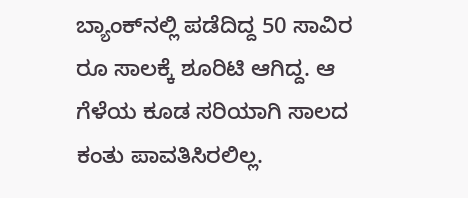ಬ್ಯಾಂಕ್‌ನಲ್ಲಿ ಪಡೆದಿದ್ದ 50 ಸಾವಿರ ರೂ ಸಾಲಕ್ಕೆ ಶೂರಿಟಿ ಆಗಿದ್ದ. ಆ ಗೆಳೆಯ ಕೂಡ ಸರಿಯಾಗಿ ಸಾಲದ ಕಂತು ಪಾವತಿಸಿರಲಿಲ್ಲ.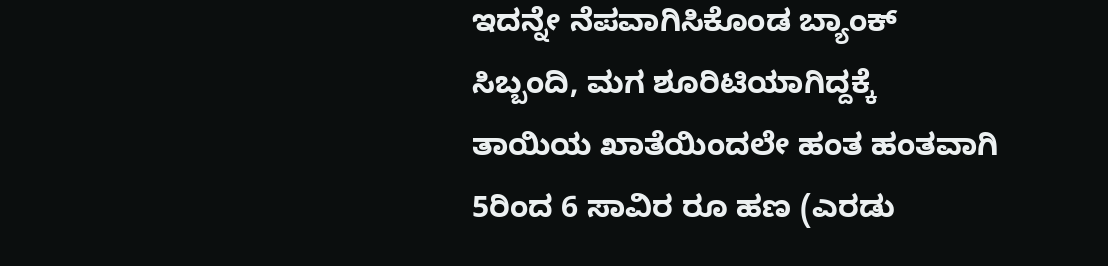ಇದನ್ನೇ ನೆಪವಾಗಿಸಿಕೊಂಡ ಬ್ಯಾಂಕ್ ಸಿಬ್ಬಂದಿ, ಮಗ ಶೂರಿಟಿಯಾಗಿದ್ದಕ್ಕೆ ತಾಯಿಯ ಖಾತೆಯಿಂದಲೇ ಹಂತ ಹಂತವಾಗಿ 5ರಿಂದ 6 ಸಾವಿರ ರೂ ಹಣ (ಎರಡು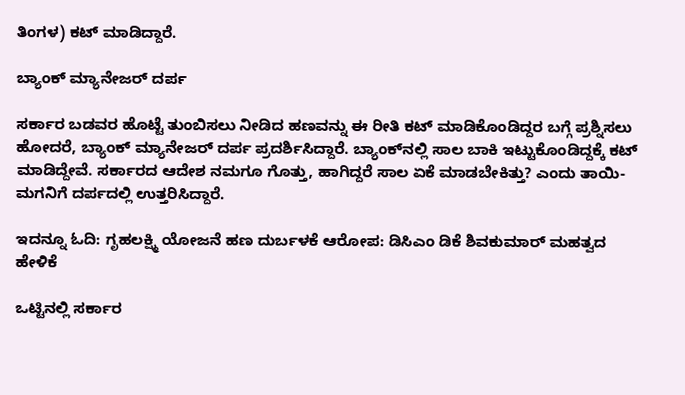ತಿಂಗಳ) ಕಟ್ ಮಾಡಿದ್ದಾರೆ.

ಬ್ಯಾಂಕ್ ಮ್ಯಾನೇಜರ್ ದರ್ಪ

ಸರ್ಕಾರ ಬಡವರ ಹೊಟ್ಟೆ ತುಂಬಿಸಲು ನೀಡಿದ ಹಣವನ್ನು ಈ ರೀತಿ ಕಟ್ ಮಾಡಿಕೊಂಡಿದ್ದರ ಬಗ್ಗೆ ಪ್ರಶ್ನಿಸಲು ಹೋದರೆ, ಬ್ಯಾಂಕ್ ಮ್ಯಾನೇಜರ್ ದರ್ಪ ಪ್ರದರ್ಶಿಸಿದ್ದಾರೆ. ಬ್ಯಾಂಕ್‌ನಲ್ಲಿ ಸಾಲ ಬಾಕಿ ಇಟ್ಟುಕೊಂಡಿದ್ದಕ್ಕೆ ಕಟ್ ಮಾಡಿದ್ದೇವೆ. ಸರ್ಕಾರದ ಆದೇಶ ನಮಗೂ ಗೊತ್ತು, ಹಾಗಿದ್ದರೆ ಸಾಲ ಏಕೆ ಮಾಡಬೇಕಿತ್ತು? ಎಂದು ತಾಯಿ-ಮಗನಿಗೆ ದರ್ಪದಲ್ಲಿ ಉತ್ತರಿಸಿದ್ದಾರೆ.

ಇದನ್ನೂ ಓದಿ: ಗೃಹಲಕ್ಷ್ಮಿ ಯೋಜನೆ ಹಣ ದುರ್ಬಳಕೆ ಆರೋಪ: ಡಿಸಿಎಂ ಡಿಕೆ ಶಿವಕುಮಾರ್ ಮಹತ್ವದ ಹೇಳಿಕೆ

ಒಟ್ಟಿನಲ್ಲಿ ಸರ್ಕಾರ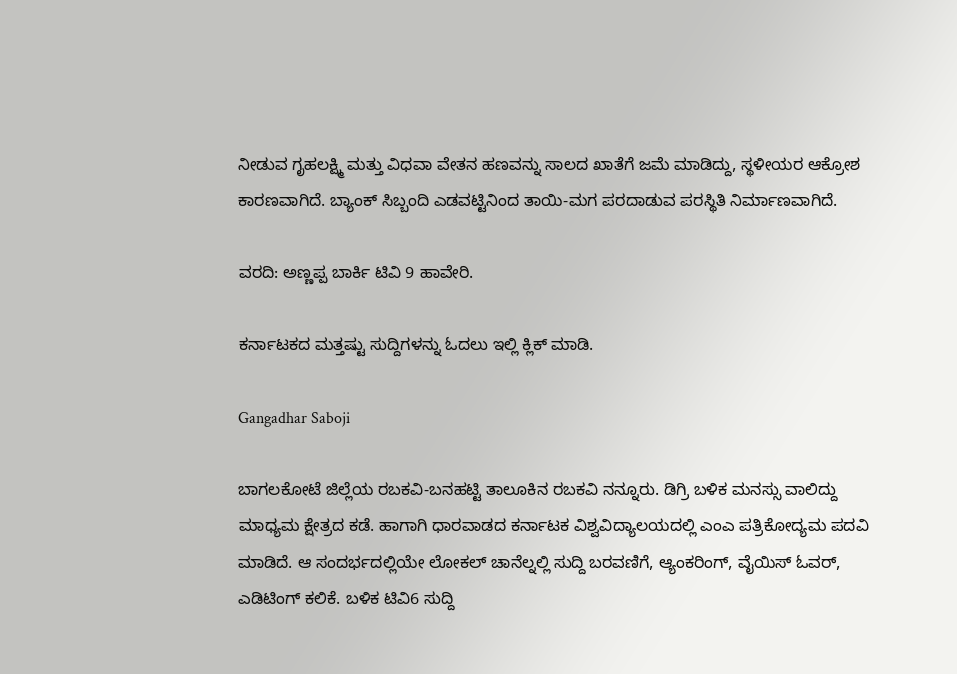ನೀಡುವ ಗೃಹಲಕ್ಷ್ಮಿ ಮತ್ತು ವಿಧವಾ ವೇತನ ಹಣವನ್ನು ಸಾಲದ ಖಾತೆಗೆ ಜಮೆ ಮಾಡಿದ್ದು, ಸ್ಥಳೀಯರ ಆಕ್ರೋಶ ಕಾರಣವಾಗಿದೆ. ಬ್ಯಾಂಕ್ ಸಿಬ್ಬಂದಿ ಎಡವಟ್ಟಿನಿಂದ ತಾಯಿ-ಮಗ ಪರದಾಡುವ ಪರಸ್ಥಿತಿ ನಿರ್ಮಾಣವಾಗಿದೆ.

ವರದಿ: ಅಣ್ಣಪ್ಪ ಬಾರ್ಕಿ ಟಿವಿ 9 ಹಾವೇರಿ.

ಕರ್ನಾಟಕದ ಮತ್ತಷ್ಟು ಸುದ್ದಿಗಳನ್ನು ಓದಲು ಇಲ್ಲಿ ಕ್ಲಿಕ್ ಮಾಡಿ.

Gangadhar Saboji

ಬಾಗಲಕೋಟೆ ಜಿಲ್ಲೆಯ ರಬಕವಿ-ಬನಹಟ್ಟಿ ತಾಲೂಕಿನ ರಬಕವಿ ನನ್ನೂರು. ಡಿಗ್ರಿ ಬಳಿಕ ಮನಸ್ಸು ವಾಲಿದ್ದು ಮಾಧ್ಯಮ ಕ್ಷೇತ್ರದ ಕಡೆ. ಹಾಗಾಗಿ ಧಾರವಾಡದ ಕರ್ನಾಟಕ ವಿಶ್ವವಿದ್ಯಾಲಯದಲ್ಲಿ ಎಂಎ ಪತ್ರಿಕೋದ್ಯಮ ಪದವಿ ಮಾಡಿದೆ. ಆ ಸಂದರ್ಭದಲ್ಲಿಯೇ ಲೋಕಲ್ ಚಾನೆಲ್ನಲ್ಲಿ ಸುದ್ದಿ ಬರವಣಿಗೆ, ಆ್ಯಂಕರಿಂಗ್, ವೈಯಿಸ್ ಓವರ್, ಎಡಿಟಿಂಗ್ ಕಲಿಕೆ. ಬಳಿಕ ಟಿವಿ6 ಸುದ್ದಿ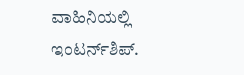ವಾಹಿನಿಯಲ್ಲಿ ಇಂಟರ್ನ್‌ಶಿಪ್.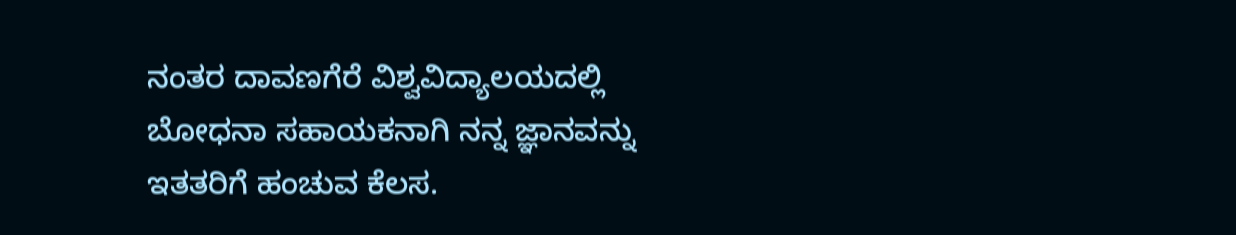ನಂತರ ದಾವಣಗೆರೆ ವಿಶ್ವವಿದ್ಯಾಲಯದಲ್ಲಿ ಬೋಧನಾ ಸಹಾಯಕನಾಗಿ ನನ್ನ ಜ್ಞಾನವನ್ನು ಇತತರಿಗೆ ಹಂಚುವ ಕೆಲಸ.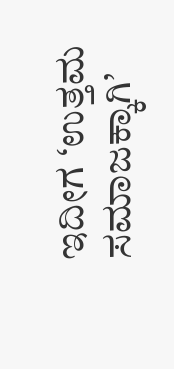ಇದೀಗ ‘ಉತ್ತಮ ಸಮಾಜಕ್ಕಾಗಿ’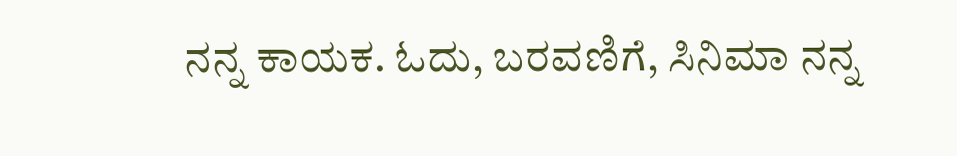ನನ್ನ ಕಾಯಕ. ಓದು, ಬರವಣಿಗೆ, ಸಿನಿಮಾ ನನ್ನ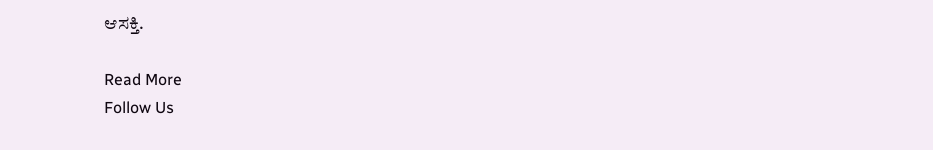ಆಸಕ್ತಿ.

Read More
Follow Us